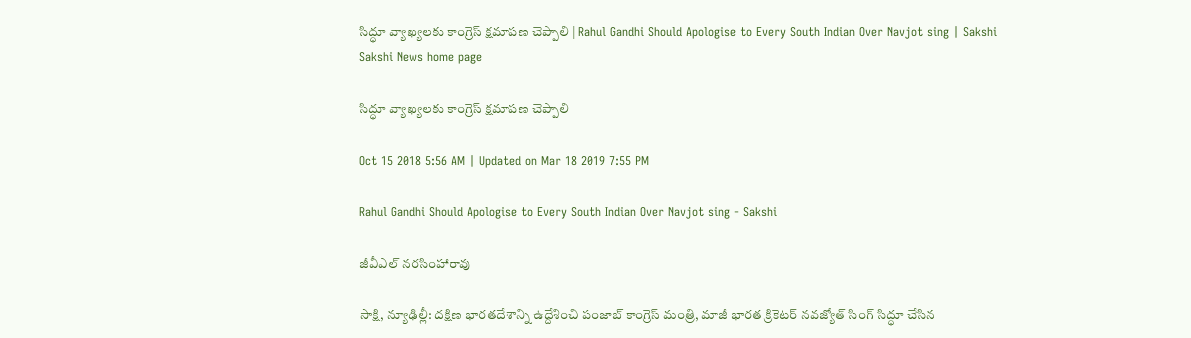సిద్ధూ వ్యాఖ్యలకు కాంగ్రెస్‌ క్షమాపణ చెప్పాలి | Rahul Gandhi Should Apologise to Every South Indian Over Navjot sing | Sakshi
Sakshi News home page

సిద్ధూ వ్యాఖ్యలకు కాంగ్రెస్‌ క్షమాపణ చెప్పాలి

Oct 15 2018 5:56 AM | Updated on Mar 18 2019 7:55 PM

Rahul Gandhi Should Apologise to Every South Indian Over Navjot sing - Sakshi

జీవీఎల్‌ నరసింహారావు

సాక్షి, న్యూఢిల్లీ: దక్షిణ భారతదేశాన్ని ఉద్దేశించి పంజాబ్‌ కాంగ్రెస్‌ మంత్రి, మాజీ భారత క్రికెటర్‌ నవజ్యోత్‌ సింగ్‌ సిద్ధూ చేసిన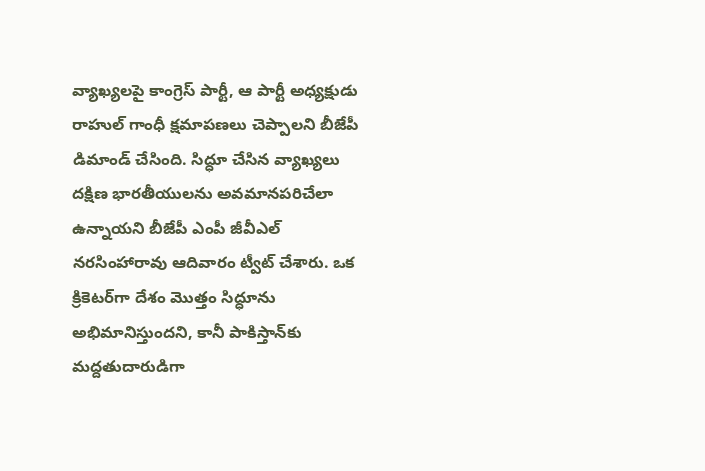వ్యాఖ్యలపై కాంగ్రెస్‌ పార్టీ, ఆ పార్టీ అధ్యక్షుడు రాహుల్‌ గాంధీ క్షమాపణలు చెప్పాలని బీజేపీ డిమాండ్‌ చేసింది. సిద్ధూ చేసిన వ్యాఖ్యలు దక్షిణ భారతీయులను అవమానపరిచేలా ఉన్నాయని బీజేపీ ఎంపీ జీవీఎల్‌ నరసింహారావు ఆదివారం ట్వీట్‌ చేశారు. ఒక క్రికెటర్‌గా దేశం మొత్తం సిద్ధూను అభిమానిస్తుందని, కానీ పాకిస్తాన్‌కు మద్దతుదారుడిగా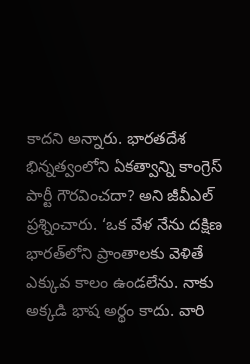కాదని అన్నారు. భారతదేశ భిన్నత్వంలోని ఏకత్వాన్ని కాంగ్రెస్‌ పార్టీ గౌరవించదా? అని జీవీఎల్‌ ప్రశ్నించారు. ‘ఒక వేళ నేను దక్షిణ భారత్‌లోని ప్రాంతాలకు వెళితే ఎక్కువ కాలం ఉండలేను. నాకు అక్కడి భాష అర్థం కాదు. వారి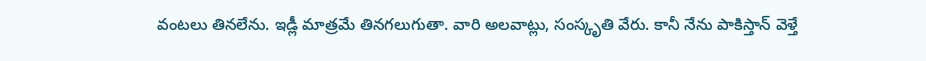వంటలు తినలేను. ఇడ్లీ మాత్రమే తినగలుగుతా. వారి అలవాట్లు, సంస్కృతి వేరు. కానీ నేను పాకిస్తాన్‌ వెళ్తే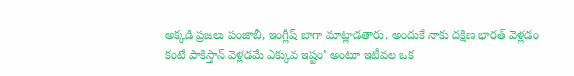అక్కడి ప్రజలు పంజాబీ, ఇంగ్లీష్‌ బాగా మాట్లాడతారు. అందుకే నాకు దక్షిణ భారత్‌ వెళ్లడం కంటే పాకిస్తాన్‌ వెళ్లడమే ఎక్కువ ఇష్టం’ అంటూ ఇటీవల ఒక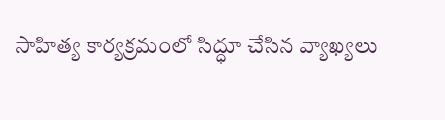సాహిత్య కార్యక్రమంలో సిద్ధూ చేసిన వ్యాఖ్యలు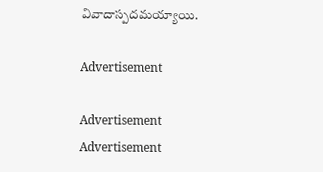వివాదాస్పదమయ్యాయి.

Advertisement

Advertisement
Advertisement